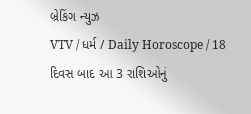બ્રેકિંગ ન્યુઝ
VTV / ધર્મ / Daily Horoscope / 18 દિવસ બાદ આ 3 રાશિઓનું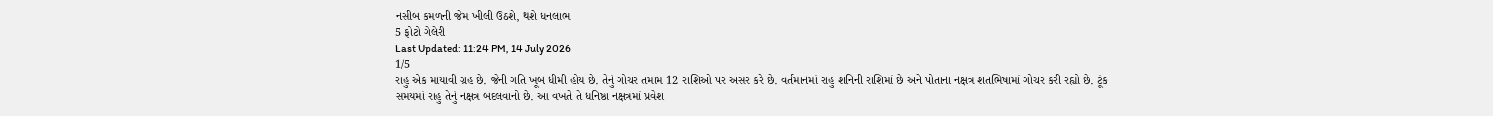નસીબ કમળની જેમ ખીલી ઉઠશે, થશે ધનલાભ
5 ફોટો ગેલેરી
Last Updated: 11:24 PM, 14 July 2026
1/5
રાહુ એક માયાવી ગ્રહ છે. જેની ગતિ ખૂબ ધીમી હોય છે. તેનું ગોચર તમામ 12 રાશિઓ પર અસર કરે છે. વર્તમાનમાં રાહુ શનિની રાશિમાં છે અને પોતાના નક્ષત્ર શતભિષામાં ગોચર કરી રહ્યો છે. ટૂંક સમયમાં રાહુ તેનું નક્ષત્ર બદલવાનો છે. આ વખતે તે ધનિષ્ઠા નક્ષત્રમાં પ્રવેશ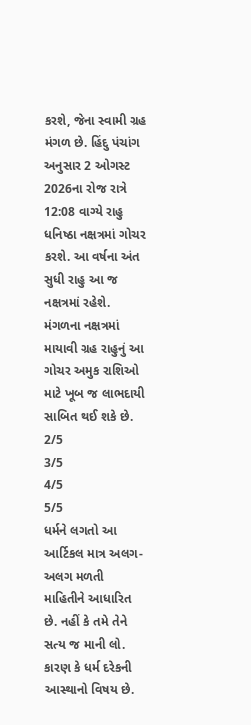કરશે, જેના સ્વામી ગ્રહ મંગળ છે. હિંદુ પંચાંગ અનુસાર 2 ઓગસ્ટ 2026ના રોજ રાત્રે 12:08 વાગ્યે રાહુ ધનિષ્ઠા નક્ષત્રમાં ગોચર કરશે. આ વર્ષના અંત સુધી રાહુ આ જ નક્ષત્રમાં રહેશે. મંગળના નક્ષત્રમાં માયાવી ગ્રહ રાહુનું આ ગોચર અમુક રાશિઓ માટે ખૂબ જ લાભદાયી સાબિત થઈ શકે છે.
2/5
3/5
4/5
5/5
ધર્મને લગતો આ આર્ટિકલ માત્ર અલગ-અલગ મળતી માહિતીને આધારિત છે. નહીં કે તમે તેને સત્ય જ માની લો. કારણ કે ધર્મ દરેકની આસ્થાનો વિષય છે.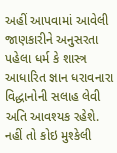અહીં આપવામાં આવેલી જાણકારીને અનુસરતા પહેલા ધર્મ કે શાસ્ત્ર આધારિત જ્ઞાન ધરાવનારા વિદ્ધાનોની સલાહ લેવી અતિ આવશ્યક રહેશે. નહીં તો કોઇ મુશ્કેલી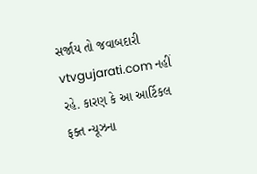સર્જાય તો જવાબદારી vtvgujarati.com નહીં રહે. કારણ કે આ આર્ટિકલ ફક્ત ન્યૂઝના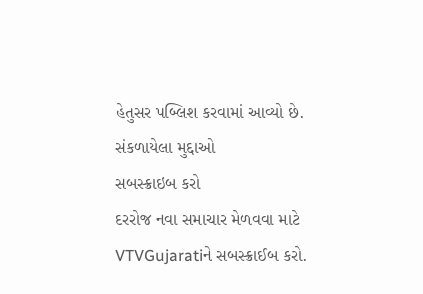હેતુસર પબ્લિશ કરવામાં આવ્યો છે.
સંકળાયેલા મુદ્દાઓ
સબસ્ક્રાઇબ કરો
દરરોજ નવા સમાચાર મેળવવા માટે VTVGujaratiને સબસ્ક્રાઈબ કરો.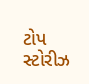ટોપ સ્ટોરીઝ